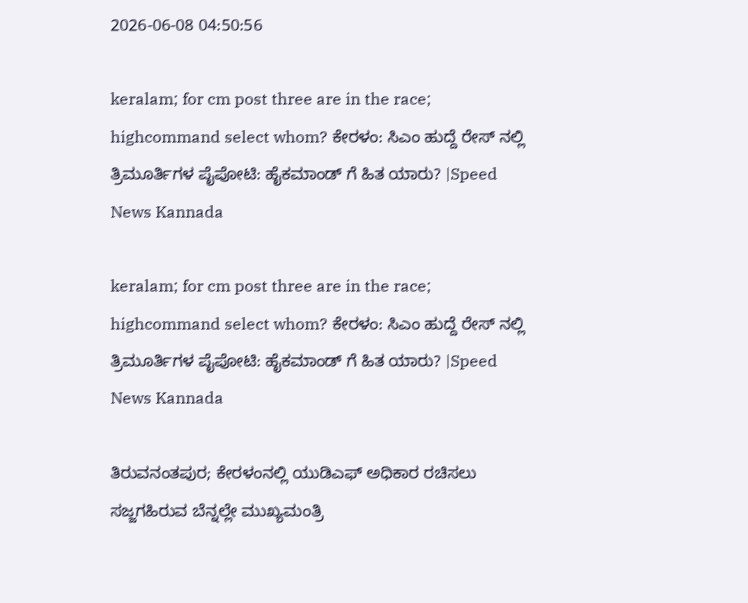2026-06-08 04:50:56

keralam; for cm post three are in the race; highcommand select whom? ಕೇರಳಂ: ಸಿಎಂ ಹುದ್ದೆ ರೇಸ್‌ ನಲ್ಲಿ ತ್ರಿಮೂರ್ತಿಗಳ ಪೈಪೋಟಿ: ಹೈಕಮಾಂಡ್‌ ಗೆ ಹಿತ ಯಾರು? |Speed News Kannada

keralam; for cm post three are in the race; highcommand select whom? ಕೇರಳಂ: ಸಿಎಂ ಹುದ್ದೆ ರೇಸ್‌ ನಲ್ಲಿ ತ್ರಿಮೂರ್ತಿಗಳ ಪೈಪೋಟಿ: ಹೈಕಮಾಂಡ್‌ ಗೆ ಹಿತ ಯಾರು? |Speed News Kannada

ತಿರುವನಂತಪುರ; ಕೇರಳಂನಲ್ಲಿ ಯುಡಿಎಫ್‌ ಅಧಿಕಾರ ರಚಿಸಲು ಸಜ್ಜಗಹಿರುವ ಬೆನ್ನಲ್ಲೇ ಮುಖ್ಯಮಂತ್ರಿ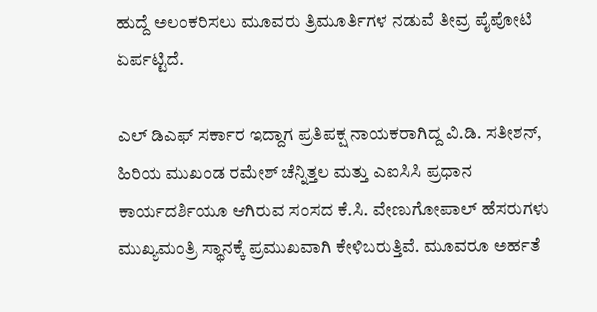ಹುದ್ದೆ ಅಲಂಕರಿಸಲು ಮೂವರು ತ್ರಿಮೂರ್ತಿಗಳ ನಡುವೆ ತೀವ್ರ ಪೈಪೋಟಿ ಏರ್ಪಟ್ಟಿದೆ.

ಎಲ್‌ ಡಿಎಫ್‌ ಸರ್ಕಾರ ಇದ್ದಾಗ ಪ್ರತಿಪಕ್ಷ ನಾಯಕರಾಗಿದ್ದ ವಿ.ಡಿ. ಸತೀಶನ್‌, ಹಿರಿಯ ಮುಖಂಡ ರಮೇಶ್‌ ಚೆನ್ನಿತ್ತಲ ಮತ್ತು ಎಐಸಿಸಿ ಪ್ರಧಾನ ಕಾರ್ಯದರ್ಶಿಯೂ ಆಗಿರುವ ಸಂಸದ ಕೆ.ಸಿ. ವೇಣುಗೋಪಾಲ್‌ ಹೆಸರುಗಳು ಮುಖ್ಯಮಂತ್ರಿ ಸ್ಥಾನಕ್ಕೆ ಪ್ರಮುಖವಾಗಿ ಕೇಳಿಬರುತ್ತಿವೆ. ಮೂವರೂ ಅರ್ಹತೆ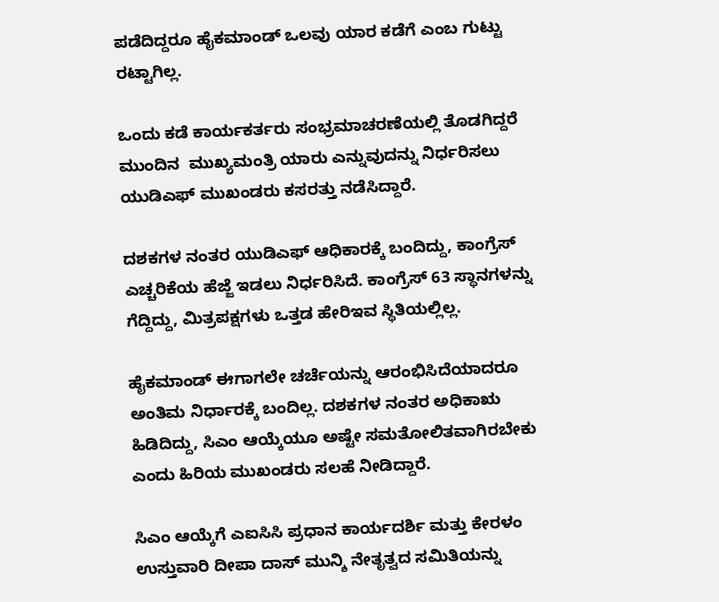ಪಡೆದಿದ್ದರೂ ಹೈಕಮಾಂಡ್‌ ಒಲವು ಯಾರ ಕಡೆಗೆ ಎಂಬ ಗುಟ್ಟು ರಟ್ಟಾಗಿಲ್ಲ.

ಒಂದು ಕಡೆ ಕಾರ್ಯಕರ್ತರು ಸಂಭ್ರಮಾಚರಣೆಯಲ್ಲಿ ತೊಡಗಿದ್ದರೆ ಮುಂದಿನ  ಮುಖ್ಯಮಂತ್ರಿ ಯಾರು ಎನ್ನುವುದನ್ನು ನಿರ್ಧರಿಸಲು ಯುಡಿಎಫ್‌ ಮುಖಂಡರು ಕಸರತ್ತು ನಡೆಸಿದ್ದಾರೆ.

ದಶಕಗಳ ನಂತರ ಯುಡಿಎಫ್‌ ಆಧಿಕಾರಕ್ಕೆ ಬಂದಿದ್ದು, ಕಾಂಗ್ರೆಸ್‌ ಎಚ್ಚರಿಕೆಯ ಹೆಜ್ಜೆ ಇಡಲು ನಿರ್ಧರಿಸಿದೆ. ಕಾಂಗ್ರೆಸ್‌ 63 ಸ್ಥಾನಗಳನ್ನು ಗೆದ್ದಿದ್ದು, ಮಿತ್ರಪಕ್ಷಗಳು ಒತ್ತಡ ಹೇರಿಇವ ಸ್ಥಿತಿಯಲ್ಲಿಲ್ಲ.

ಹೈಕಮಾಂಡ್‌ ಈಗಾಗಲೇ ಚರ್ಚೆಯನ್ನು ಆರಂಭಿಸಿದೆಯಾದರೂ ಅಂತಿಮ ನಿರ್ಧಾರಕ್ಕೆ ಬಂದಿಲ್ಲ. ದಶಕಗಳ ನಂತರ ಅಧಿಕಾಋ ಹಿಡಿದಿದ್ದು, ಸಿಎಂ ಆಯ್ಕೆಯೂ ಅಷ್ಟೇ ಸಮತೋಲಿತವಾಗಿರಬೇಕು ಎಂದು ಹಿರಿಯ ಮುಖಂಡರು ಸಲಹೆ ನೀಡಿದ್ದಾರೆ.

ಸಿಎಂ ಆಯ್ಕೆಗೆ ಎಐಸಿಸಿ ಪ್ರಧಾನ ಕಾರ್ಯದರ್ಶಿ ಮತ್ತು ಕೇರಳಂ ಉಸ್ತುವಾರಿ ದೀಪಾ ದಾಸ್‌ ಮುನ್ಶಿ ನೇತೃತ್ವದ ಸಮಿತಿಯನ್ನು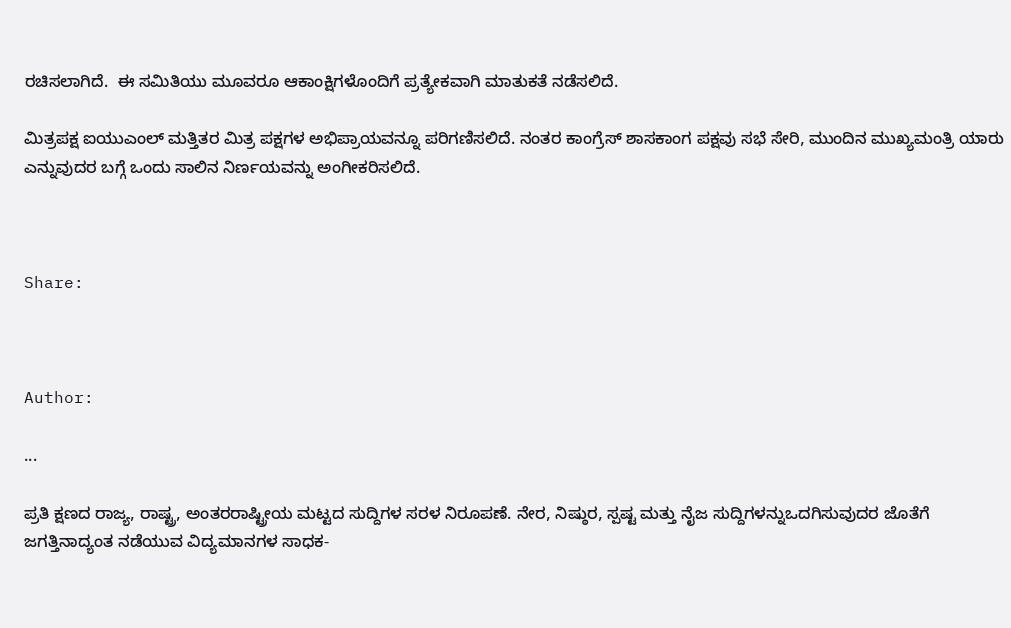ರಚಿಸಲಾಗಿದೆ.  ಈ ಸಮಿತಿಯು ಮೂವರೂ ಆಕಾಂಕ್ಷಿಗಳೊಂದಿಗೆ ಪ್ರತ್ಯೇಕವಾಗಿ ಮಾತುಕತೆ ನಡೆಸಲಿದೆ.

ಮಿತ್ರಪಕ್ಷ ಐಯುಎಂಲ್‌ ಮತ್ತಿತರ ಮಿತ್ರ ಪಕ್ಷಗಳ ಅಭಿಪ್ರಾಯವನ್ನೂ ಪರಿಗಣಿಸಲಿದೆ. ನಂತರ ಕಾಂಗ್ರೆಸ್‌ ಶಾಸಕಾಂಗ ಪಕ್ಷವು ಸಭೆ ಸೇರಿ, ಮುಂದಿನ ಮುಖ್ಯಮಂತ್ರಿ ಯಾರು ಎನ್ನುವುದರ ಬಗ್ಗೆ ಒಂದು ಸಾಲಿನ ನಿರ್ಣಯವನ್ನು ಅಂಗೀಕರಿಸಲಿದೆ.



Share:



Author:

...

ಪ್ರತಿ ಕ್ಷಣದ ರಾಜ್ಯ, ರಾಷ್ಟ್ರ, ಅಂತರರಾಷ್ಟ್ರೀಯ ಮಟ್ಟದ ಸುದ್ದಿಗಳ ಸರಳ ನಿರೂಪಣೆ. ನೇರ, ನಿಷ್ಠುರ, ಸ್ಪಷ್ಟ ಮತ್ತು ನೈಜ ಸುದ್ದಿಗಳನ್ನುಒದಗಿಸುವುದರ ಜೊತೆಗೆ ಜಗತ್ತಿನಾದ್ಯಂತ ನಡೆಯುವ ವಿದ್ಯಮಾನಗಳ ಸಾಧಕ-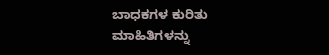ಬಾಧಕಗಳ ಕುರಿತು ಮಾಹಿತಿಗಳನ್ನು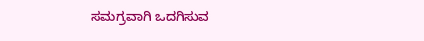ಸಮಗ್ರವಾಗಿ ಒದಗಿಸುವ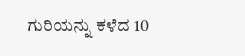ಗುರಿಯನ್ನು ಕಳೆದ 10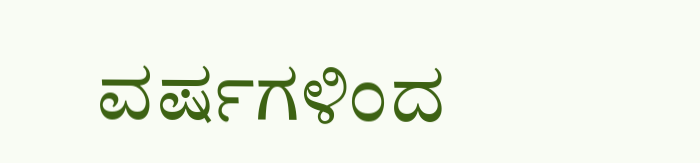ವರ್ಷಗಳಿಂದ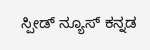ಸ್ಪೀಡ್‌ ನ್ಯೂಸ್‌ ಕನ್ನಡ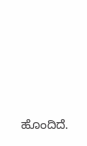ಹೊಂದಿದೆ.